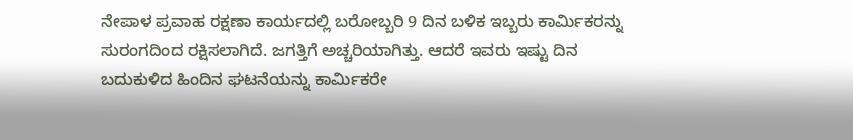ನೇಪಾಳ ಪ್ರವಾಹ ರಕ್ಷಣಾ ಕಾರ್ಯದಲ್ಲಿ ಬರೋಬ್ಬರಿ 9 ದಿನ ಬಳಿಕ ಇಬ್ಬರು ಕಾರ್ಮಿಕರನ್ನು ಸುರಂಗದಿಂದ ರಕ್ಷಿಸಲಾಗಿದೆ. ಜಗತ್ತಿಗೆ ಅಚ್ಚರಿಯಾಗಿತ್ತು. ಆದರೆ ಇವರು ಇಷ್ಟು ದಿನ ಬದುಕುಳಿದ ಹಿಂದಿನ ಘಟನೆಯನ್ನು ಕಾರ್ಮಿಕರೇ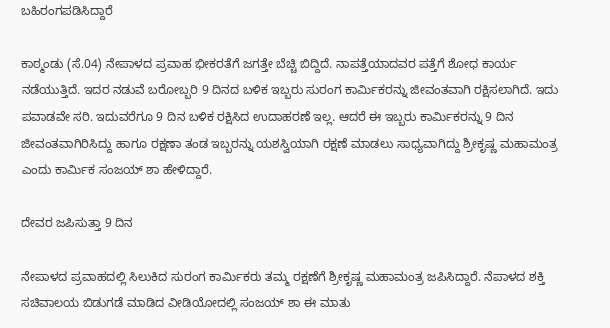ಬಹಿರಂಗಪಡಿಸಿದ್ದಾರೆ

ಕಾಠ್ಮಂಡು (ಸೆ.04) ನೇಪಾಳದ ಪ್ರವಾಹ ಭೀಕರತೆಗೆ ಜಗತ್ತೇ ಬೆಚ್ಚಿ ಬಿದ್ದಿದೆ. ನಾಪತ್ತೆಯಾದವರ ಪತ್ತೆಗೆ ಶೋಧ ಕಾರ್ಯ ನಡೆಯುತ್ತಿದೆ. ಇದರ ನಡುವೆ ಬರೋಬ್ಬರಿ 9 ದಿನದ ಬಳಿಕ ಇಬ್ಬರು ಸುರಂಗ ಕಾರ್ಮಿಕರನ್ನು ಜೀವಂತವಾಗಿ ರಕ್ಷಿಸಲಾಗಿದೆ. ಇದು ಪವಾಡವೇ ಸರಿ. ಇದುವರೆಗೂ 9 ದಿನ ಬಳಿಕ ರಕ್ಷಿಸಿದ ಉದಾಹರಣೆ ಇಲ್ಲ. ಆದರೆ ಈ ಇಬ್ಬರು ಕಾರ್ಮಿಕರನ್ನು 9 ದಿನ ಜೀವಂತವಾಗಿರಿಸಿದ್ದು ಹಾಗೂ ರಕ್ಷಣಾ ತಂಡ ಇಬ್ಬರನ್ನು ಯಶಸ್ವಿಯಾಗಿ ರಕ್ಷಣೆ ಮಾಡಲು ಸಾಧ್ಯವಾಗಿದ್ದು ಶ್ರೀಕೃಷ್ಣ ಮಹಾಮಂತ್ರ ಎಂದು ಕಾರ್ಮಿಕ ಸಂಜಯ್ ಶಾ ಹೇಳಿದ್ದಾರೆ.

ದೇವರ ಜಪಿಸುತ್ತಾ 9 ದಿನ

ನೇಪಾಳದ ಪ್ರವಾಹದಲ್ಲಿ ಸಿಲುಕಿದ ಸುರಂಗ ಕಾರ್ಮಿಕರು ತಮ್ಮ ರಕ್ಷಣೆಗೆ ಶ್ರೀಕೃಷ್ಣ ಮಹಾಮಂತ್ರ ಜಪಿಸಿದ್ದಾರೆ. ನೆಪಾಳದ ಶಕ್ತಿ ಸಚಿವಾಲಯ ಬಿಡುಗಡೆ ಮಾಡಿದ ವೀಡಿಯೋದಲ್ಲಿ ಸಂಜಯ್ ಶಾ ಈ ಮಾತು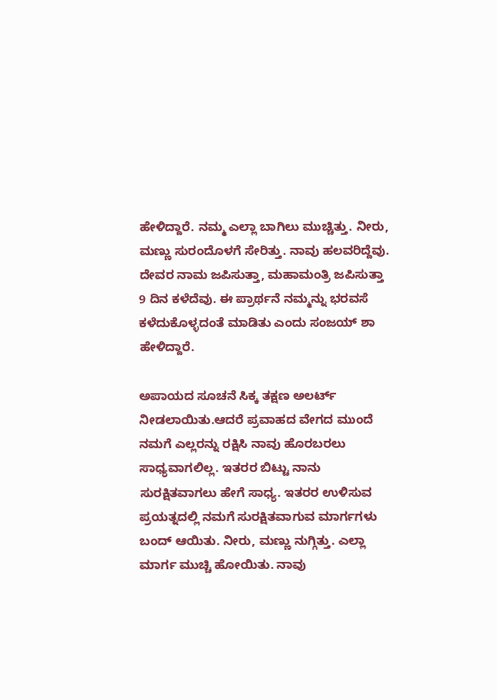ಹೇಳಿದ್ದಾರೆ. ನಮ್ಮ ಎಲ್ಲಾ ಬಾಗಿಲು ಮುಚ್ಚಿತ್ತು. ನೀರು, ಮಣ್ಣು ಸುರಂದೊಳಗೆ ಸೇರಿತ್ತು. ನಾವು ಹಲವರಿದ್ದೆವು. ದೇವರ ನಾಮ ಜಪಿಸುತ್ತಾ, ಮಹಾಮಂತ್ರಿ ಜಪಿಸುತ್ತಾ 9 ದಿನ ಕಳೆದೆವು. ಈ ಪ್ರಾರ್ಥನೆ ನಮ್ಮನ್ನು ಭರವಸೆ ಕಳೆದುಕೊಳ್ಳದಂತೆ ಮಾಡಿತು ಎಂದು ಸಂಜಯ್ ಶಾ ಹೇಳಿದ್ದಾರೆ.

ಅಪಾಯದ ಸೂಚನೆ ಸಿಕ್ಕ ತಕ್ಷಣ ಅಲರ್ಟ್ ನೀಡಲಾಯಿತು.ಆದರೆ ಪ್ರವಾಹದ ವೇಗದ ಮುಂದೆ ನಮಗೆ ಎಲ್ಲರನ್ನು ರಕ್ಷಿಸಿ ನಾವು ಹೊರಬರಲು ಸಾಧ್ಯವಾಗಲಿಲ್ಲ. ಇತರರ ಬಿಟ್ಟು ನಾನು ಸುರಕ್ಷಿತವಾಗಲು ಹೇಗೆ ಸಾಧ್ಯ. ಇತರರ ಉಳಿಸುವ ಪ್ರಯತ್ನದಲ್ಲಿ ನಮಗೆ ಸುರಕ್ಷಿತವಾಗುವ ಮಾರ್ಗಗಳು ಬಂದ್ ಆಯಿತು. ನೀರು, ಮಣ್ಣು ನುಗ್ಗಿತ್ತು. ಎಲ್ಲಾ ಮಾರ್ಗ ಮುಚ್ಚಿ ಹೋಯಿತು. ನಾವು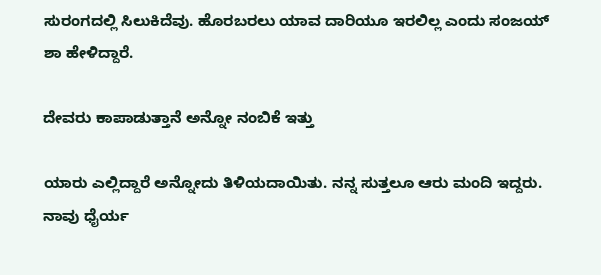ಸುರಂಗದಲ್ಲಿ ಸಿಲುಕಿದೆವು. ಹೊರಬರಲು ಯಾವ ದಾರಿಯೂ ಇರಲಿಲ್ಲ ಎಂದು ಸಂಜಯ್ ಶಾ ಹೇಳಿದ್ದಾರೆ.

ದೇವರು ಕಾಪಾಡುತ್ತಾನೆ ಅನ್ನೋ ನಂಬಿಕೆ ಇತ್ತು

ಯಾರು ಎಲ್ಲಿದ್ದಾರೆ ಅನ್ನೋದು ತಿಳಿಯದಾಯಿತು. ನನ್ನ ಸುತ್ತಲೂ ಆರು ಮಂದಿ ಇದ್ದರು. ನಾವು ಧೈರ್ಯ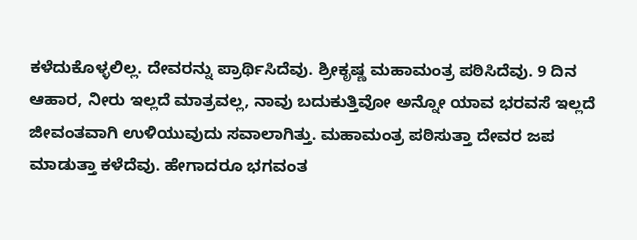ಕಳೆದುಕೊಳ್ಳಲಿಲ್ಲ. ದೇವರನ್ನು ಪ್ರಾರ್ಥಿಸಿದೆವು. ಶ್ರೀಕೃಷ್ಣ ಮಹಾಮಂತ್ರ ಪಠಿಸಿದೆವು. 9 ದಿನ ಆಹಾರ, ನೀರು ಇಲ್ಲದೆ ಮಾತ್ರವಲ್ಲ, ನಾವು ಬದುಕುತ್ತಿವೋ ಅನ್ನೋ ಯಾವ ಭರವಸೆ ಇಲ್ಲದೆ ಜೀವಂತವಾಗಿ ಉಳಿಯುವುದು ಸವಾಲಾಗಿತ್ತು. ಮಹಾಮಂತ್ರ ಪಠಿಸುತ್ತಾ ದೇವರ ಜಪ ಮಾಡುತ್ತಾ ಕಳೆದೆವು. ಹೇಗಾದರೂ ಭಗವಂತ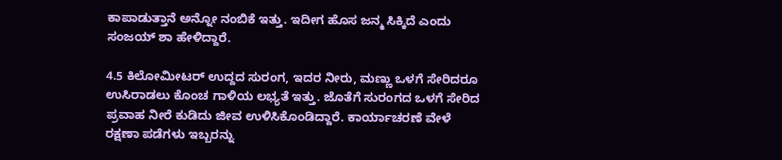ಕಾಪಾಡುತ್ತಾನೆ ಅನ್ನೋ ನಂಬಿಕೆ ಇತ್ತು. ಇದೀಗ ಹೊಸ ಜನ್ಮ ಸಿಕ್ಕಿದೆ ಎಂದು ಸಂಜಯ್ ಶಾ ಹೇಳಿದ್ದಾರೆ.

4.5 ಕಿಲೋಮೀಟರ್ ಉದ್ದದ ಸುರಂಗ, ಇದರ ನೀರು, ಮಣ್ಣು ಒಳಗೆ ಸೇರಿದರೂ ಉಸಿರಾಡಲು ಕೊಂಚ ಗಾಳಿಯ ಲಭ್ಯತೆ ಇತ್ತು. ಜೊತೆಗೆ ಸುರಂಗದ ಒಳಗೆ ಸೇರಿದ ಪ್ರವಾಹ ನೀರೆ ಕುಡಿದು ಜೀವ ಉಳಿಸಿಕೊಂಡಿದ್ದಾರೆ. ಕಾರ್ಯಾಚರಣೆ ವೇಳೆ ರಕ್ಷಣಾ ಪಡೆಗಳು ಇಬ್ಬರನ್ನು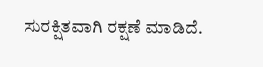ಸುರಕ್ಷಿತವಾಗಿ ರಕ್ಷಣೆ ಮಾಡಿದೆ.